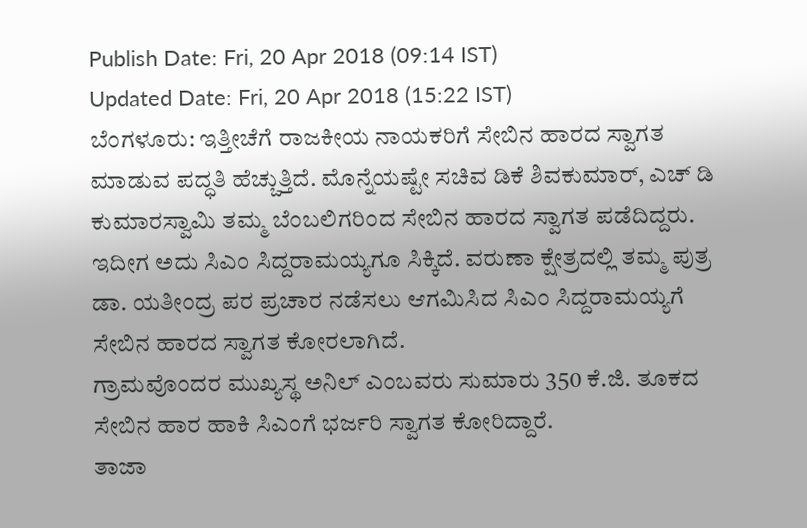Publish Date: Fri, 20 Apr 2018 (09:14 IST)
Updated Date: Fri, 20 Apr 2018 (15:22 IST)
ಬೆಂಗಳೂರು: ಇತ್ತೀಚೆಗೆ ರಾಜಕೀಯ ನಾಯಕರಿಗೆ ಸೇಬಿನ ಹಾರದ ಸ್ವಾಗತ ಮಾಡುವ ಪದ್ಧತಿ ಹೆಚ್ಚುತ್ತಿದೆ. ಮೊನ್ನೆಯಷ್ಟೇ ಸಚಿವ ಡಿಕೆ ಶಿವಕುಮಾರ್, ಎಚ್ ಡಿ ಕುಮಾರಸ್ವಾಮಿ ತಮ್ಮ ಬೆಂಬಲಿಗರಿಂದ ಸೇಬಿನ ಹಾರದ ಸ್ವಾಗತ ಪಡೆದಿದ್ದರು.
ಇದೀಗ ಅದು ಸಿಎಂ ಸಿದ್ದರಾಮಯ್ಯಗೂ ಸಿಕ್ಕಿದೆ. ವರುಣಾ ಕ್ಷೇತ್ರದಲ್ಲಿ ತಮ್ಮ ಪುತ್ರ ಡಾ. ಯತೀಂದ್ರ ಪರ ಪ್ರಚಾರ ನಡೆಸಲು ಆಗಮಿಸಿದ ಸಿಎಂ ಸಿದ್ದರಾಮಯ್ಯಗೆ ಸೇಬಿನ ಹಾರದ ಸ್ವಾಗತ ಕೋರಲಾಗಿದೆ.
ಗ್ರಾಮವೊಂದರ ಮುಖ್ಯಸ್ಥ ಅನಿಲ್ ಎಂಬವರು ಸುಮಾರು 350 ಕೆ.ಜಿ. ತೂಕದ ಸೇಬಿನ ಹಾರ ಹಾಕಿ ಸಿಎಂಗೆ ಭರ್ಜರಿ ಸ್ವಾಗತ ಕೋರಿದ್ದಾರೆ.
ತಾಜಾ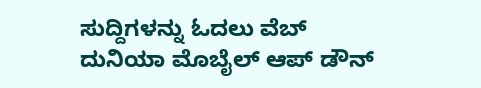ಸುದ್ದಿಗಳನ್ನು ಓದಲು ವೆಬ್ ದುನಿಯಾ ಮೊಬೈಲ್ ಆಪ್ ಡೌನ್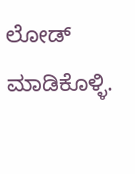ಲೋಡ್ ಮಾಡಿಕೊಳ್ಳಿ.